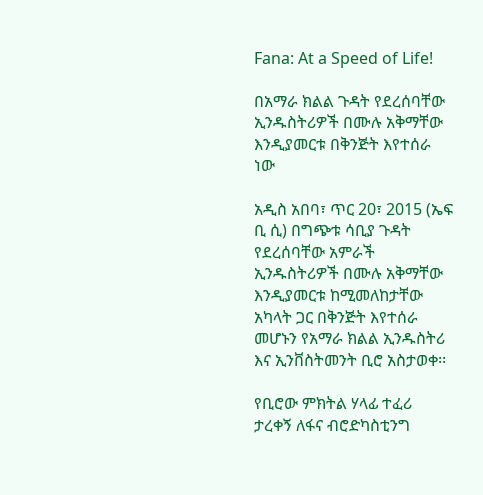Fana: At a Speed of Life!

በአማራ ክልል ጉዳት የደረሰባቸው ኢንዱስትሪዎች በሙሉ አቅማቸው እንዲያመርቱ በቅንጅት እየተሰራ ነው

አዲስ አበባ፣ ጥር 20፣ 2015 (ኤፍ ቢ ሲ) በግጭቱ ሳቢያ ጉዳት የደረሰባቸው አምራች ኢንዱስትሪዎች በሙሉ አቅማቸው እንዲያመርቱ ከሚመለከታቸው አካላት ጋር በቅንጅት እየተሰራ መሆኑን የአማራ ክልል ኢንዱስትሪ እና ኢንቨስትመንት ቢሮ አስታወቀ፡፡

የቢሮው ምክትል ሃላፊ ተፈሪ ታረቀኝ ለፋና ብሮድካስቲንግ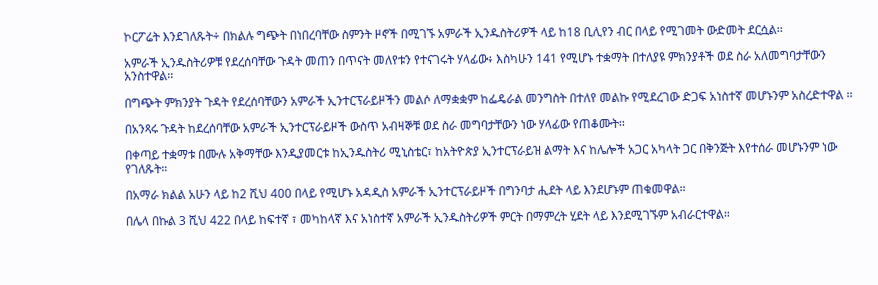ኮርፖሬት እንደገለጹት÷ በክልሉ ግጭት በነበረባቸው ስምንት ዞኖች በሚገኙ አምራች ኢንዱስትሪዎች ላይ ከ18 ቢሊየን ብር በላይ የሚገመት ውድመት ደርሷል፡፡

አምራች ኢንዱስትሪዎቹ የደረሰባቸው ጉዳት መጠን በጥናት መለየቱን የተናገሩት ሃላፊው፥ እስካሁን 141 የሚሆኑ ተቋማት በተለያዩ ምክንያቶች ወደ ስራ አለመግባታቸውን አንስተዋል፡፡

በግጭት ምክንያት ጉዳት የደረሰባቸውን አምራች ኢንተርፕራይዞችን መልሶ ለማቋቋም ከፌዴራል መንግስት በተለየ መልኩ የሚደረገው ድጋፍ አነስተኛ መሆኑንም አስረድተዋል ፡፡

በአንጻሩ ጉዳት ከደረሰባቸው አምራች ኢንተርፕራይዞች ውስጥ አብዛኞቹ ወደ ስራ መግባታቸውን ነው ሃላፊው የጠቆሙት፡፡

በቀጣይ ተቋማቱ በሙሉ አቅማቸው እንዲያመርቱ ከኢንዱስትሪ ሚኒስቴር፣ ከአትዮጵያ ኢንተርፕራይዝ ልማት እና ከሌሎች አጋር አካላት ጋር በቅንጅት እየተሰራ መሆኑንም ነው የገለጹት።

በአማራ ክልል አሁን ላይ ከ2 ሺህ 400 በላይ የሚሆኑ አዳዲስ አምራች ኢንተርፕራይዞች በግንባታ ሒደት ላይ እንደሆኑም ጠቁመዋል።

በሌላ በኩል 3 ሺህ 422 በላይ ከፍተኛ ፣ መካከላኛ እና አነስተኛ አምራች ኢንዱስትሪዎች ምርት በማምረት ሂደት ላይ እንደሚገኙም አብራርተዋል።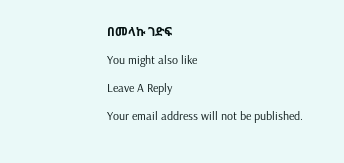በመላኩ ገድፍ

You might also like

Leave A Reply

Your email address will not be published.